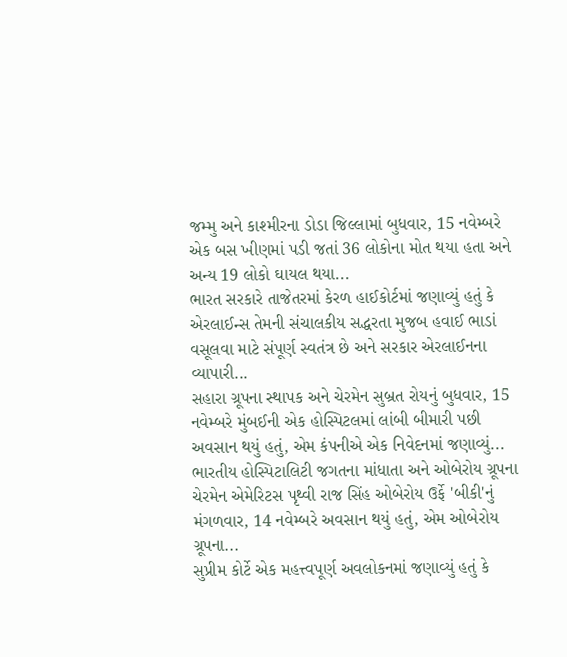જમ્મુ અને કાશ્મીરના ડોડા જિલ્લામાં બુધવાર, 15 નવેમ્બરે એક બસ ખીણમાં પડી જતાં 36 લોકોના મોત થયા હતા અને અન્ય 19 લોકો ઘાયલ થયા...
ભારત સરકારે તાજેતરમાં કેરળ હાઈકોર્ટમાં જણાવ્યું હતું કે એરલાઈન્સ તેમની સંચાલકીય સદ્ધરતા મુજબ હવાઈ ભાડાં વસૂલવા માટે સંપૂર્ણ સ્વતંત્ર છે અને સરકાર એરલાઈનના વ્યાપારી...
સહારા ગ્રૂપના સ્થાપક અને ચેરમેન સુબ્રત રોયનું બુધવાર, 15 નવેમ્બરે મુંબઈની એક હોસ્પિટલમાં લાંબી બીમારી પછી અવસાન થયું હતું, એમ કંપનીએ એક નિવેદનમાં જણાવ્યું...
ભારતીય હોસ્પિટાલિટી જગતના માંધાતા અને ઓબેરોય ગ્રૂપના ચેરમેન એમેરિટસ પૃથ્વી રાજ સિંહ ઓબેરોય ઉર્ફે 'બીકી'નું મંગળવાર, 14 નવેમ્બરે અવસાન થયું હતું, એમ ઓબેરોય ગ્રૂપના...
સુપ્રીમ કોર્ટે એક મહત્ત્વપૂર્ણ અવલોકનમાં જણાવ્યું હતું કે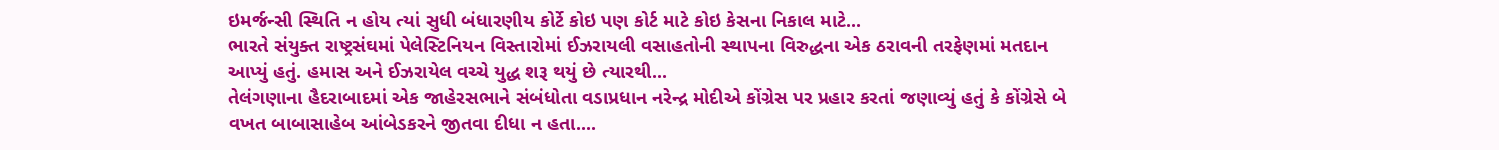ઇમર્જન્સી સ્થિતિ ન હોય ત્યાં સુધી બંધારણીય કોર્ટે કોઇ પણ કોર્ટ માટે કોઇ કેસના નિકાલ માટે...
ભારતે સંયુક્ત રાષ્ટ્રસંઘમાં પેલેસ્ટિનિયન વિસ્તારોમાં ઈઝરાયલી વસાહતોની સ્થાપના વિરુદ્ધના એક ઠરાવની તરફેણમાં મતદાન આપ્યું હતું. હમાસ અને ઈઝરાયેલ વચ્ચે યુદ્ધ શરૂ થયું છે ત્યારથી...
તેલંગણાના હૈદરાબાદમાં એક જાહેરસભાને સંબંધોતા વડાપ્રધાન નરેન્દ્ર મોદીએ કોંગ્રેસ પર પ્રહાર કરતાં જણાવ્યું હતું કે કોંગ્રેસે બે વખત બાબાસાહેબ આંબેડકરને જીતવા દીધા ન હતા....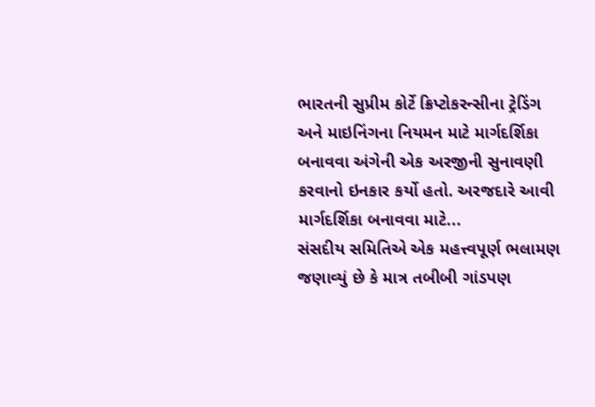ભારતની સુપ્રીમ કોર્ટે ક્રિપ્ટોકરન્સીના ટ્રેડિંગ અને માઇનિંગના નિયમન માટે માર્ગદર્શિકા બનાવવા અંગેની એક અરજીની સુનાવણી કરવાનો ઇનકાર કર્યો હતો. અરજદારે આવી માર્ગદર્શિકા બનાવવા માટે...
સંસદીય સમિતિએ એક મહત્ત્વપૂર્ણ ભલામણ જણાવ્યું છે કે માત્ર તબીબી ગાંડપણ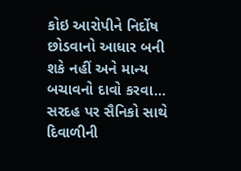કોઇ આરોપીને નિર્દોષ છોડવાનો આધાર બની શકે નહીં અને માન્ય બચાવનો દાવો કરવા...
સરદહ પર સૈનિકો સાથે દિવાળીની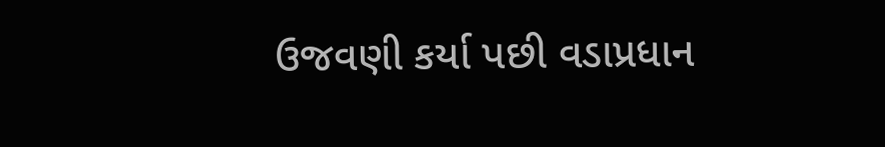ઉજવણી કર્યા પછી વડાપ્રધાન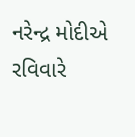નરેન્દ્ર મોદીએ રવિવારે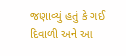જણાવ્યું હતું કે ગઈ દિવાળી અને આ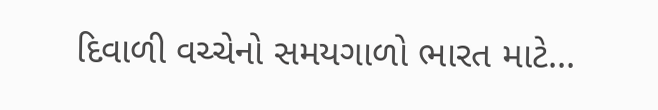દિવાળી વચ્ચેનો સમયગાળો ભારત માટે...